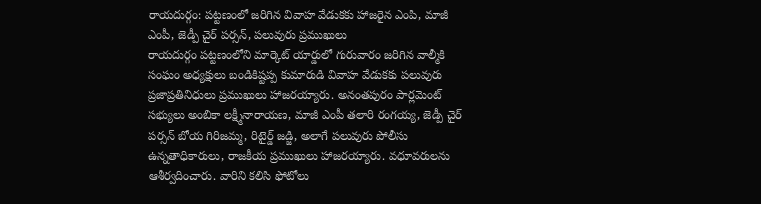రాయదుర్గం: పట్టణంలో జరిగిన వివాహ వేడుకకు హాజరైన ఎంపి, మాజీ ఎంపీ, జెడ్పీ చైర్ పర్సన్, పలువురు ప్రముఖులు
రాయదుర్గం పట్టణంలోని మార్కెట్ యార్డులో గురువారం జరిగిన వాల్మీకి సంఘం అధ్యక్షులు బండికిష్టప్ప కుమారుడి వివాహ వేడుకకు పలువురు ప్రజాప్రతినిధులు ప్రముఖులు హాజరయ్యారు. అనంతపురం పార్లమెంట్ సభ్యులు అంబికా లక్ష్మీనారాయణ, మాజీ ఎంపీ తలారి రంగయ్య, జెడ్పీ చైర్ పర్సన్ బోయ గిరిజమ్మ, రిటైర్డ్ జడ్జి, అలాగే పలువురు పోలీసు ఉన్నతాధికారులు, రాజకీయ ప్రముఖులు హాజరయ్యారు. వధూవరులను ఆశీర్వదించారు. వారిని కలిసి ఫోటోలు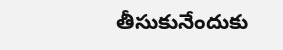తీసుకునేందుకు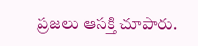ప్రజలు ఆసక్తి చూపారు.